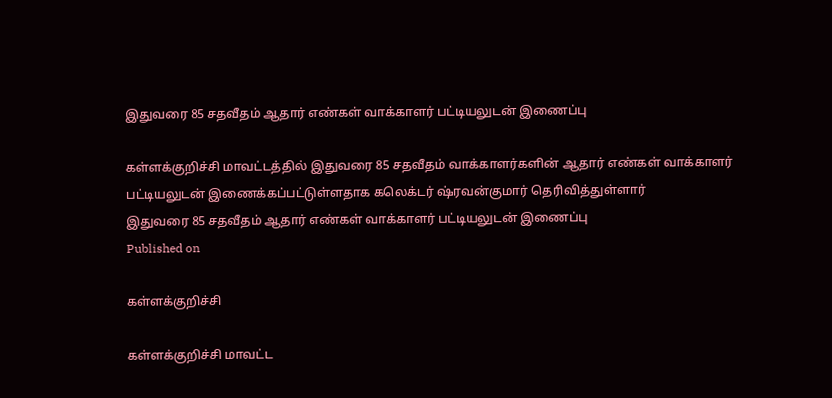இதுவரை 85 சதவீதம் ஆதார் எண்கள் வாக்காளர் பட்டியலுடன் இணைப்பு

கள்ளக்குறிச்சி மாவட்டத்தில் இதுவரை 85 சதவீதம் வாக்காளர்களின் ஆதார் எண்கள் வாக்காளர் பட்டியலுடன் இணைக்கப்பட்டுள்ளதாக கலெக்டர் ஷ்ரவன்குமார் தெரிவித்துள்ளார்
இதுவரை 85 சதவீதம் ஆதார் எண்கள் வாக்காளர் பட்டியலுடன் இணைப்பு
Published on

கள்ளக்குறிச்சி

கள்ளக்குறிச்சி மாவட்ட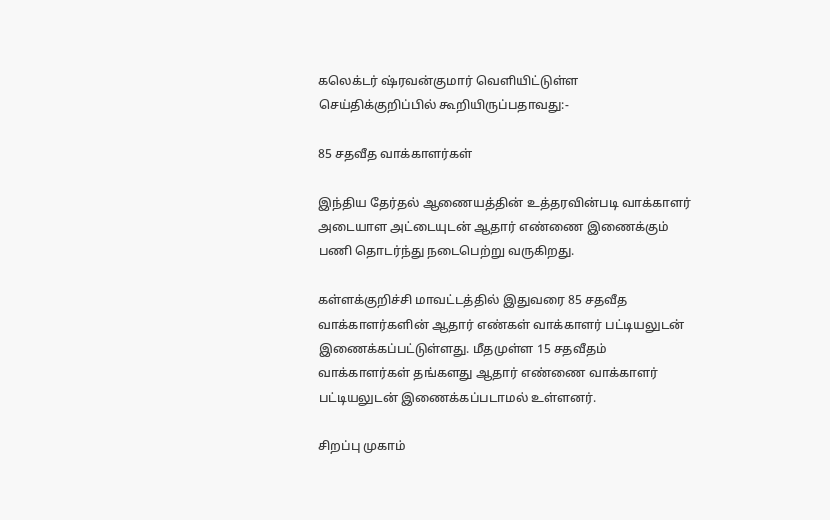கலெக்டர் ஷ்ரவன்குமார் வெளியிட்டுள்ள செய்திக்குறிப்பில் கூறியிருப்பதாவது:-

85 சதவீத வாக்காளர்கள்

இந்திய தேர்தல் ஆணையத்தின் உத்தரவின்படி வாக்காளர் அடையாள அட்டையுடன் ஆதார் எண்ணை இணைக்கும் பணி தொடர்ந்து நடைபெற்று வருகிறது.

கள்ளக்குறிச்சி மாவட்டத்தில் இதுவரை 85 சதவீத வாக்காளர்களின் ஆதார் எண்கள் வாக்காளர் பட்டியலுடன் இணைக்கப்பட்டுள்ளது. மீதமுள்ள 15 சதவீதம் வாக்காளர்கள் தங்களது ஆதார் எண்ணை வாக்காளர் பட்டியலுடன் இணைக்கப்படாமல் உள்ளனர்.

சிறப்பு முகாம்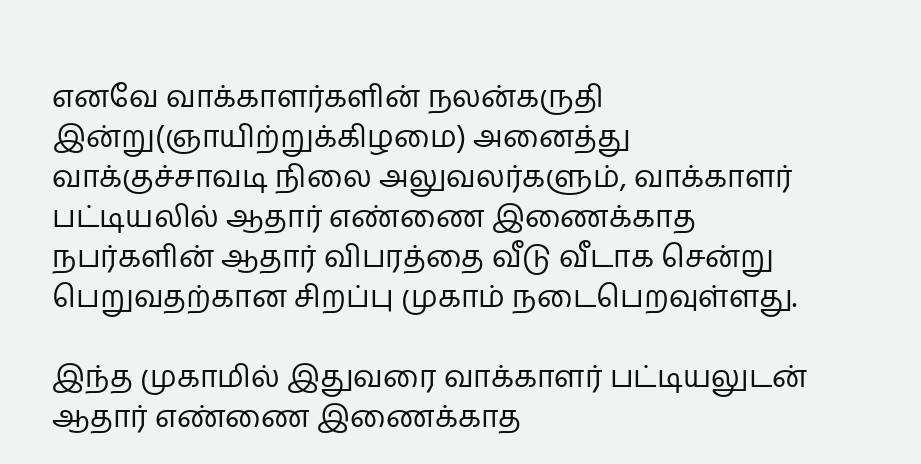எனவே வாக்காளர்களின் நலன்கருதி இன்று(ஞாயிற்றுக்கிழமை) அனைத்து வாக்குச்சாவடி நிலை அலுவலர்களும், வாக்காளர் பட்டியலில் ஆதார் எண்ணை இணைக்காத நபர்களின் ஆதார் விபரத்தை வீடு வீடாக சென்று பெறுவதற்கான சிறப்பு முகாம் நடைபெறவுள்ளது.

இந்த முகாமில் இதுவரை வாக்காளர் பட்டியலுடன் ஆதார் எண்ணை இணைக்காத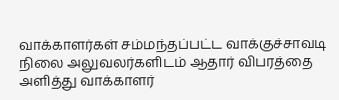வாக்காளர்கள் சம்மந்தப்பட்ட வாக்குச்சாவடி நிலை அலுவலர்களிடம் ஆதார் விபரத்தை அளித்து வாக்காளர்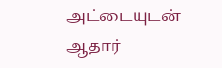அட்டையுடன் ஆதார்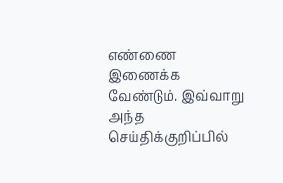எண்ணை இணைக்க வேண்டும். இவ்வாறு அந்த செய்திக்குறிப்பில்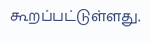கூறப்பட்டுள்ளது.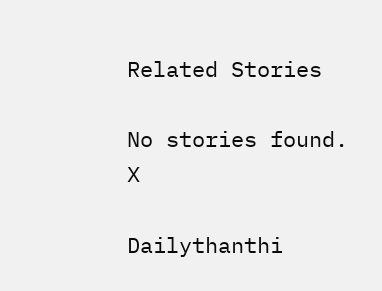Related Stories

No stories found.
X

Dailythanthi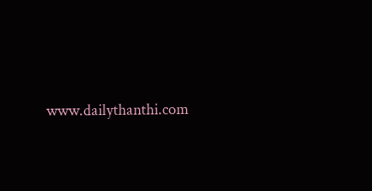www.dailythanthi.com